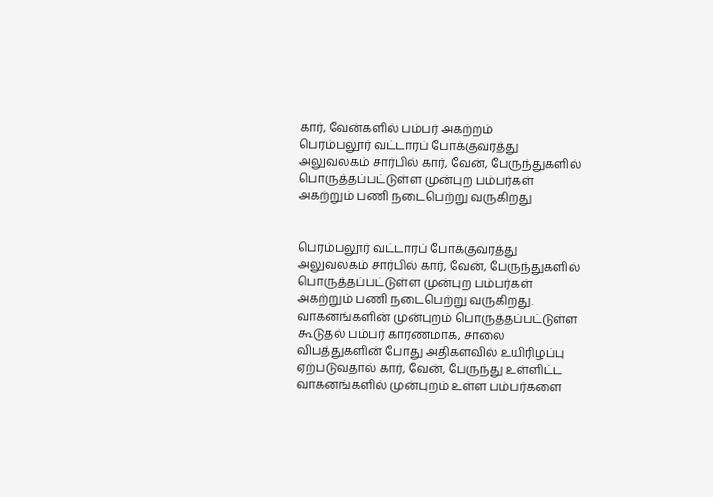கார், வேன்களில் பம்பர் அகற்றம்
பெரம்பலூர் வட்டாரப் போக்குவரத்து அலுவலகம் சார்பில் கார், வேன், பேருந்துகளில் பொருத்தப்பட்டுள்ள முன்புற பம்பர்கள் அகற்றும் பணி நடைபெற்று வருகிறது


பெரம்பலூர் வட்டாரப் போக்குவரத்து அலுவலகம் சார்பில் கார், வேன், பேருந்துகளில் பொருத்தப்பட்டுள்ள முன்புற பம்பர்கள் அகற்றும் பணி நடைபெற்று வருகிறது.
வாகனங்களின் முன்புறம் பொருத்தப்பட்டுள்ள கூடுதல் பம்பர் காரணமாக, சாலை விபத்துகளின் போது அதிகளவில் உயிரிழப்பு ஏற்படுவதால் கார், வேன், பேருந்து உள்ளிட்ட வாகனங்களில் முன்புறம் உள்ள பம்பர்களை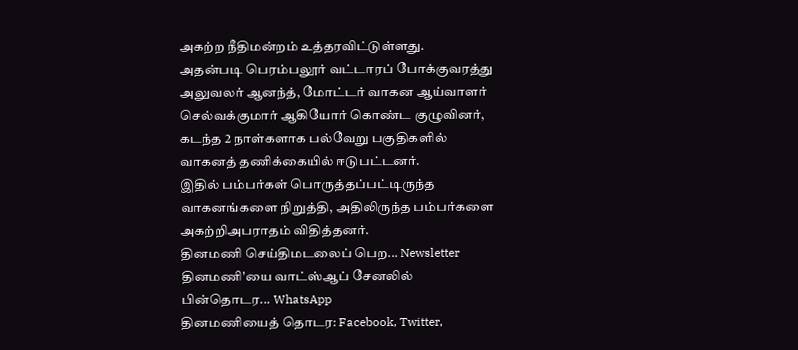அகற்ற நீதிமன்றம் உத்தரவிட்டுள்ளது.
அதன்படி பெரம்பலூர் வட்டாரப் போக்குவரத்து அலுவலர் ஆனந்த், மோட்டர் வாகன ஆய்வாளர் செல்வக்குமார் ஆகியோர் கொண்ட குழுவினர், கடந்த 2 நாள்களாக பல்வேறு பகுதிகளில் வாகனத் தணிக்கையில் ஈடுபட்டனர்.
இதில் பம்பர்கள் பொருத்தப்பட்டிருந்த வாகனங்களை நிறுத்தி, அதிலிருந்த பம்பர்களை அகற்றிஅபராதம் விதித்தனர்.
தினமணி செய்திமடலைப் பெற... Newsletter
தினமணி'யை வாட்ஸ்ஆப் சேனலில் பின்தொடர... WhatsApp
தினமணியைத் தொடர: Facebook, Twitter,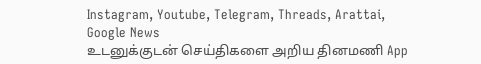Instagram, Youtube, Telegram, Threads, Arattai, Google News
உடனுக்குடன் செய்திகளை அறிய தினமணி App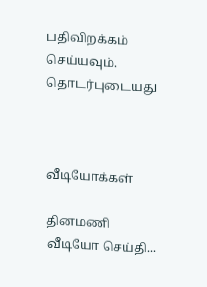பதிவிறக்கம் செய்யவும்.
தொடர்புடையது



வீடியோக்கள்

தினமணி வீடியோ செய்தி...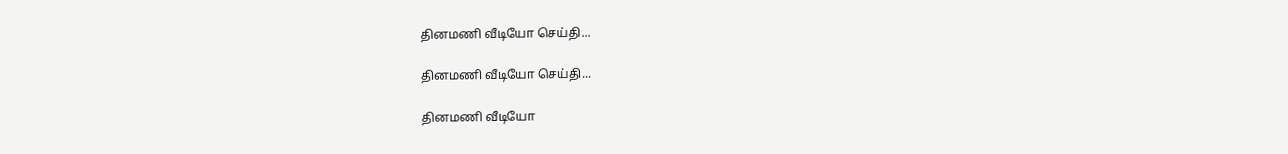தினமணி வீடியோ செய்தி...

தினமணி வீடியோ செய்தி...

தினமணி வீடியோ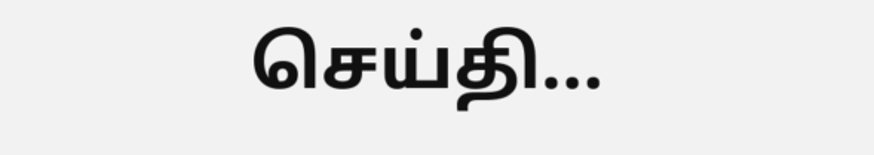செய்தி...